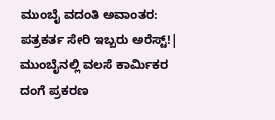ಮುಂಬೈ ವದಂತಿ ಅವಾಂತರ: ಪತ್ರಕರ್ತ ಸೇರಿ ಇಬ್ಬರು ಅರೆಸ್ಟ್‌!| ಮುಂಬೈನಲ್ಲಿ ವಲಸೆ ಕಾರ್ಮಿಕರ ದಂಗೆ ಪ್ರಕರಣ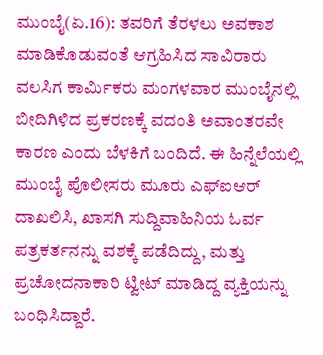ಮುಂಬೈ(ಏ.16): ತವರಿಗೆ ತೆರಳಲು ಅವಕಾಶ ಮಾಡಿಕೊಡುವಂತೆ ಆಗ್ರಹಿಸಿದ ಸಾವಿರಾರು ವಲಸಿಗ ಕಾರ್ಮಿಕರು ಮಂಗಳವಾರ ಮುಂಬೈನಲ್ಲಿ ಬೀದಿಗಿಳಿದ ಪ್ರಕರಣಕ್ಕೆ ವದಂತಿ ಅವಾಂತರವೇ ಕಾರಣ ಎಂದು ಬೆಳಕಿಗೆ ಬಂದಿದೆ. ಈ ಹಿನ್ನೆಲೆಯಲ್ಲಿ ಮುಂಬೈ ಪೊಲೀಸರು ಮೂರು ಎಫ್‌ಐಆರ್‌ ದಾಖಲಿಸಿ, ಖಾಸಗಿ ಸುದ್ದಿವಾಹಿನಿಯ ಓರ್ವ ಪತ್ರಕರ್ತನನ್ನು ವಶಕ್ಕೆ ಪಡೆದಿದ್ದು, ಮತ್ತು ಪ್ರಚೋದನಾಕಾರಿ ಟ್ವೀಟ್‌ ಮಾಡಿದ್ದ ವ್ಯಕ್ತಿಯನ್ನು ಬಂಧಿಸಿದ್ದಾರೆ.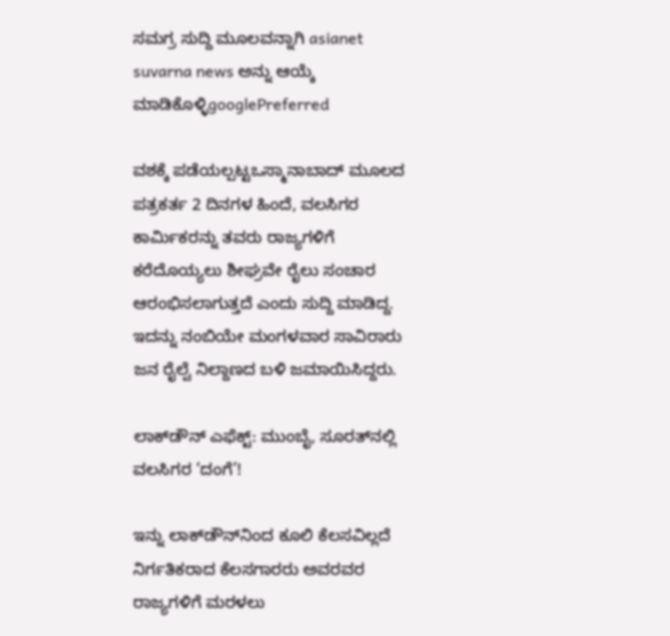ಸಮಗ್ರ ಸುದ್ದಿ ಮೂಲವನ್ನಾಗಿ asianet suvarna news ಅನ್ನು ಆಯ್ಕೆ ಮಾಡಿಕೊಳ್ಳಿgooglePreferred

ವಶಕ್ಕೆ ಪಡೆಯಲ್ಪಟ್ಟಒಸ್ಮಾನಾಬಾದ್‌ ಮೂಲದ ಪತ್ರಕರ್ತ 2 ದಿನಗಳ ಹಿಂದೆ, ವಲಸಿಗರ ಕಾರ್ಮಿಕರನ್ನು ತವರು ರಾಜ್ಯಗಳಿಗೆ ಕರೆದೊಯ್ಯಲು ಶೀಘ್ರವೇ ರೈಲು ಸಂಚಾರ ಆರಂಭಿಸಲಾಗುತ್ತದೆ ಎಂದು ಸುದ್ದಿ ಮಾಡಿದ್ದ. ಇದನ್ನು ನಂಬಿಯೇ ಮಂಗಳವಾರ ಸಾವಿರಾರು ಜನ ರೈಲ್ವೆ ನಿಲ್ದಾಣದ ಬಳಿ ಜಮಾಯಿಸಿದ್ದರು.

ಲಾಕ್‌ಡೌನ್‌ ಎಫೆಕ್ಟ್: ಮುಂಬೈ, ಸೂರತ್‌ನಲ್ಲಿ ವಲಸಿಗರ ‘ದಂಗೆ’!

ಇನ್ನು ಲಾಕ್‌ಡೌನ್‌ನಿಂದ ಕೂಲಿ ಕೆಲಸವಿಲ್ಲದೆ ನಿರ್ಗತಿಕರಾದ ಕೆಲಸಗಾರರು ಅವರವರ ರಾಜ್ಯಗಳಿಗೆ ಮರಳಲು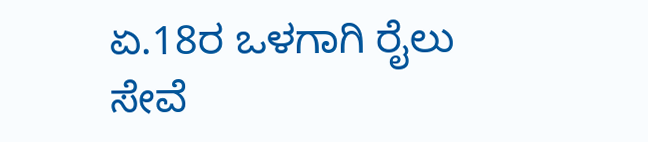ಏ.18ರ ಒಳಗಾಗಿ ರೈಲು ಸೇವೆ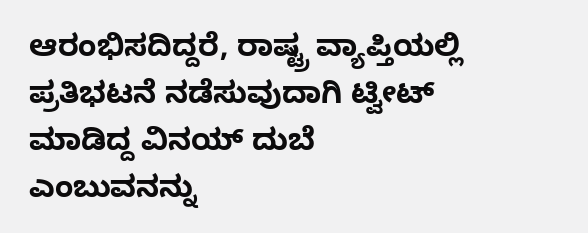ಆರಂಭಿಸದಿದ್ದರೆ, ರಾಷ್ಟ್ರ ವ್ಯಾಪ್ತಿಯಲ್ಲಿ ಪ್ರತಿಭಟನೆ ನಡೆಸುವುದಾಗಿ ಟ್ವೀಟ್‌ ಮಾಡಿದ್ದ ವಿನಯ್‌ ದುಬೆ ಎಂಬುವನನ್ನು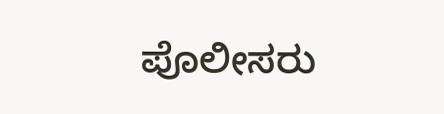ಪೊಲೀಸರು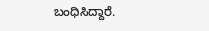ಬಂಧಿಸಿದ್ದಾರೆ.